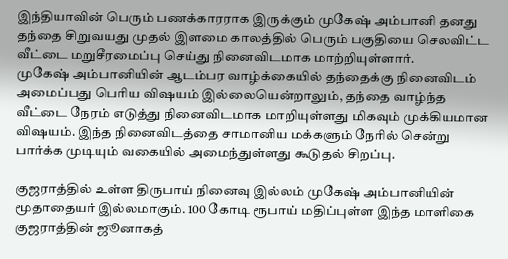இந்தியாவின் பெரும் பணக்காரராக இருக்கும் முகேஷ் அம்பானி தனது தந்தை சிறுவயது முதல் இளமை காலத்தில் பெரும் பகுதியை செலவிட்ட வீட்டை மறுசீரமைப்பு செய்து நினைவிடமாக மாற்றியுள்ளார்.
முகேஷ் அம்பானியின் ஆடம்பர வாழ்க்கையில் தந்தைக்கு நினைவிடம் அமைப்பது பெரிய விஷயம் இல்லையென்றாலும், தந்தை வாழ்ந்த வீட்டை நேரம் எடுத்து நினைவிடமாக மாறியுள்ளது மிகவும் முக்கியமான விஷயம். இந்த நினைவிடத்தை சாமானிய மக்களும் நேரில் சென்று பார்க்க முடியும் வகையில் அமைந்துள்ளது கூடுதல் சிறப்பு.

குஜராத்தில் உள்ள திருபாய் நினைவு இல்லம் முகேஷ் அம்பானியின் மூதாதையர் இல்லமாகும். 100 கோடி ரூபாய் மதிப்புள்ள இந்த மாளிகை குஜராத்தின் ஜூனாகத்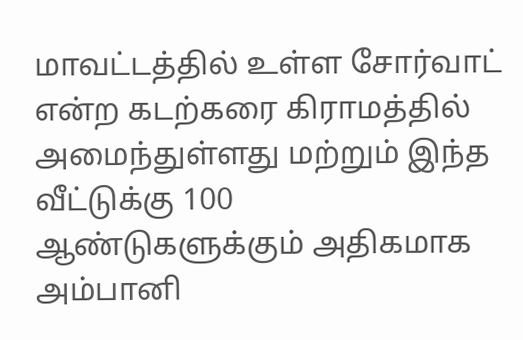மாவட்டத்தில் உள்ள சோர்வாட் என்ற கடற்கரை கிராமத்தில் அமைந்துள்ளது மற்றும் இந்த வீட்டுக்கு 100 ஆண்டுகளுக்கும் அதிகமாக அம்பானி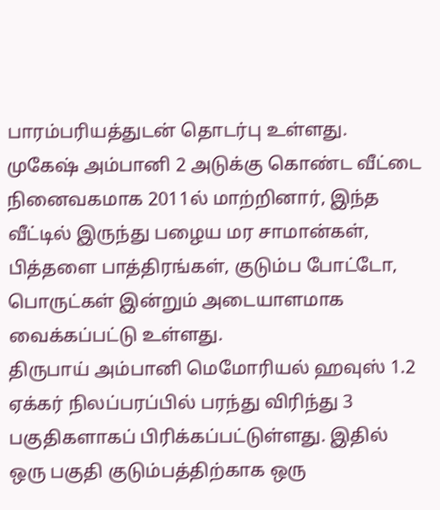பாரம்பரியத்துடன் தொடர்பு உள்ளது.
முகேஷ் அம்பானி 2 அடுக்கு கொண்ட வீட்டை நினைவகமாக 2011ல் மாற்றினார், இந்த வீட்டில் இருந்து பழைய மர சாமான்கள், பித்தளை பாத்திரங்கள், குடும்ப போட்டோ, பொருட்கள் இன்றும் அடையாளமாக வைக்கப்பட்டு உள்ளது.
திருபாய் அம்பானி மெமோரியல் ஹவுஸ் 1.2 ஏக்கர் நிலப்பரப்பில் பரந்து விரிந்து 3 பகுதிகளாகப் பிரிக்கப்பட்டுள்ளது. இதில் ஒரு பகுதி குடும்பத்திற்காக ஒரு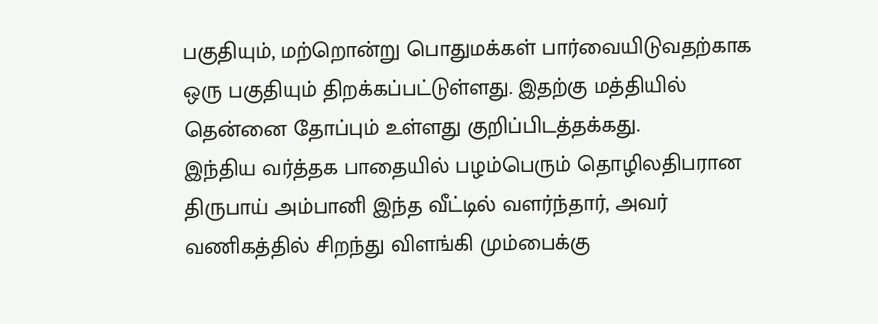பகுதியும், மற்றொன்று பொதுமக்கள் பார்வையிடுவதற்காக ஒரு பகுதியும் திறக்கப்பட்டுள்ளது. இதற்கு மத்தியில் தென்னை தோப்பும் உள்ளது குறிப்பிடத்தக்கது.
இந்திய வர்த்தக பாதையில் பழம்பெரும் தொழிலதிபரான திருபாய் அம்பானி இந்த வீட்டில் வளர்ந்தார், அவர் வணிகத்தில் சிறந்து விளங்கி மும்பைக்கு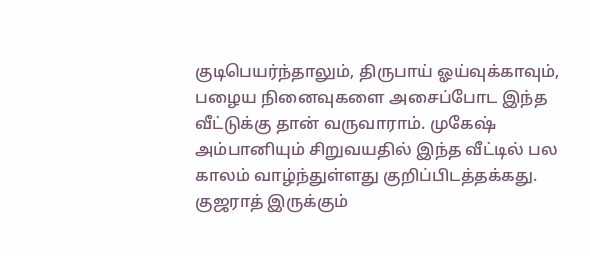குடிபெயர்ந்தாலும், திருபாய் ஓய்வுக்காவும், பழைய நினைவுகளை அசைப்போட இந்த வீட்டுக்கு தான் வருவாராம். முகேஷ் அம்பானியும் சிறுவயதில் இந்த வீட்டில் பல காலம் வாழ்ந்துள்ளது குறிப்பிடத்தக்கது.
குஜராத் இருக்கும்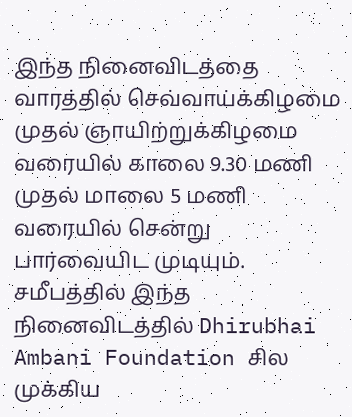இந்த நினைவிடத்தை வாரத்தில் செவ்வாய்க்கிழமை முதல் ஞாயிற்றுக்கிழமை வரையில் காலை 9.30 மணி முதல் மாலை 5 மணி வரையில் சென்று பார்வையிட முடியும். சமீபத்தில் இந்த நினைவிடத்தில் Dhirubhai Ambani Foundation சில முக்கிய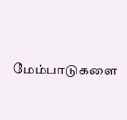மேம்பாடுகளை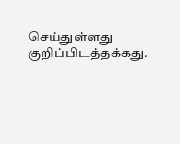செய்துள்ளது குறிப்பிடத்தக்கது.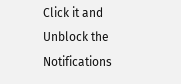Click it and Unblock the Notifications